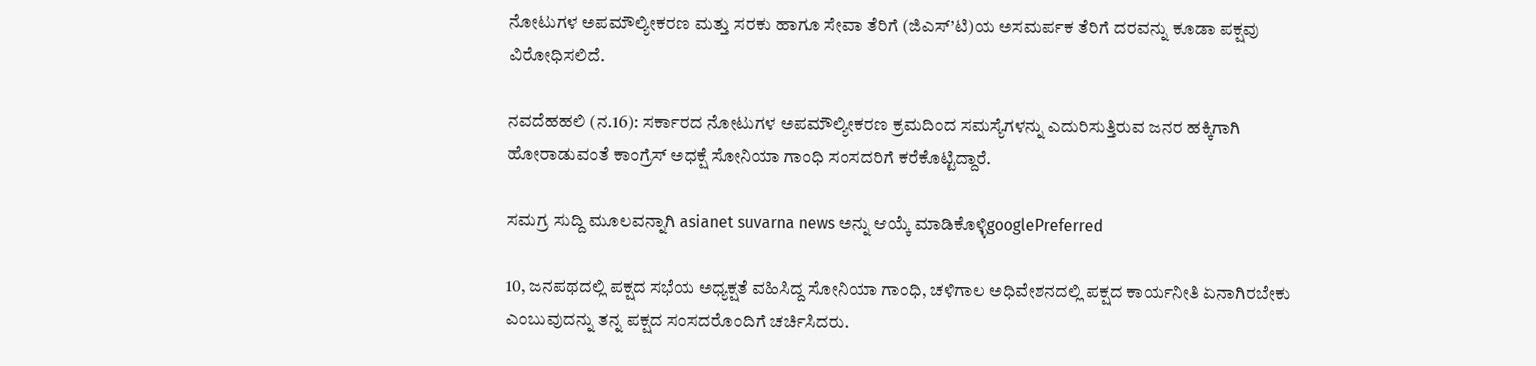ನೋಟುಗಳ ಅಪಮೌಲ್ಯೀಕರಣ ಮತ್ತು ಸರಕು ಹಾಗೂ ಸೇವಾ ತೆರಿಗೆ (ಜಿಎಸ್’ಟಿ)ಯ ಅಸಮರ್ಪಕ ತೆರಿಗೆ ದರವನ್ನು ಕೂಡಾ ಪಕ್ಷವು ವಿರೋಧಿಸಲಿದೆ.

ನವದೆಹಹಲಿ (ನ.16): ಸರ್ಕಾರದ ನೋಟುಗಳ ಅಪಮೌಲ್ಯೀಕರಣ ಕ್ರಮದಿಂದ ಸಮಸ್ಯೆಗಳನ್ನು ಎದುರಿಸುತ್ತಿರುವ ಜನರ ಹಕ್ಕಿಗಾಗಿ ಹೋರಾಡುವಂತೆ ಕಾಂಗ್ರೆಸ್ ಅಧಕ್ಷೆ ಸೋನಿಯಾ ಗಾಂಧಿ ಸಂಸದರಿಗೆ ಕರೆಕೊಟ್ಟಿದ್ದಾರೆ.

ಸಮಗ್ರ ಸುದ್ದಿ ಮೂಲವನ್ನಾಗಿ asianet suvarna news ಅನ್ನು ಆಯ್ಕೆ ಮಾಡಿಕೊಳ್ಳಿgooglePreferred

10, ಜನಪಥದಲ್ಲಿ ಪಕ್ಷದ ಸಭೆಯ ಅಧ್ಯಕ್ಷತೆ ವಹಿಸಿದ್ದ ಸೋನಿಯಾ ಗಾಂಧಿ, ಚಳಿಗಾಲ ಅಧಿವೇಶನದಲ್ಲಿ ಪಕ್ಷದ ಕಾರ್ಯನೀತಿ ಏನಾಗಿರಬೇಕು ಎಂಬುವುದನ್ನು ತನ್ನ ಪಕ್ಷದ ಸಂಸದರೊಂದಿಗೆ ಚರ್ಚಿಸಿದರು.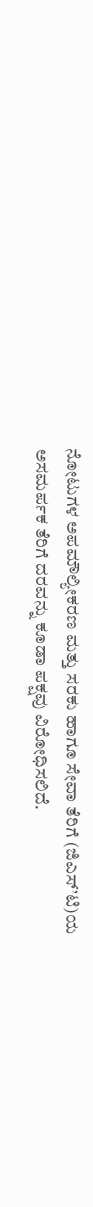ನೋಟುಗಳ ಅಪಮೌಲ್ಯೀಕರಣ ಮತ್ತು ಸರಕು ಹಾಗೂ ಸೇವಾ ತೆರಿಗೆ (ಜಿಎಸ್’ಟಿ)ಯ ಅಸಮರ್ಪಕ ತೆರಿಗೆ ದರವನ್ನು ಕೂಡಾ ಪಕ್ಷವು ವಿರೋಧಿಸಲಿದೆ.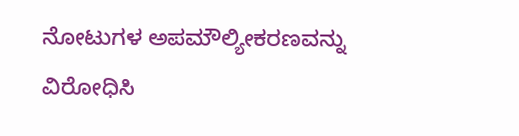ನೋಟುಗಳ ಅಪಮೌಲ್ಯೀಕರಣವನ್ನು ವಿರೋಧಿಸಿ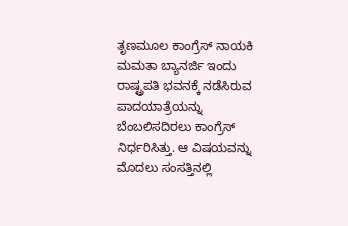ತೃಣಮೂಲ ಕಾಂಗ್ರೆಸ್ ನಾಯಕಿ ಮಮತಾ ಬ್ಯಾನರ್ಜಿ ಇಂದು ರಾಷ್ಟ್ರಪತಿ ಭವನಕ್ಕೆ ನಡೆಸಿರುವ ಪಾದಯಾತ್ರೆಯನ್ನು ಬೆಂಬಲಿಸದಿರಲು ಕಾಂಗ್ರೆಸ್ ನಿರ್ಧರಿಸಿತ್ತು. ಆ ವಿಷಯವನ್ನು ಮೊದಲು ಸಂಸತ್ತಿನಲ್ಲಿ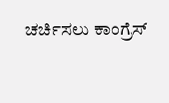ಚರ್ಚಿಸಲು ಕಾಂಗ್ರೆಸ್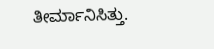ತೀರ್ಮಾನಿಸಿತ್ತು.